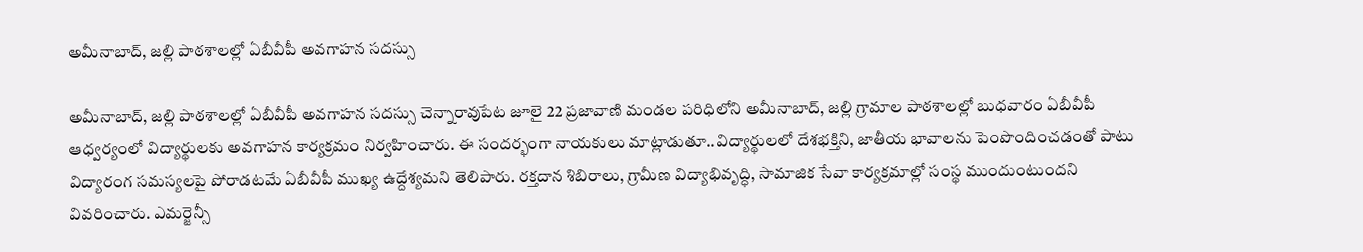అమీనాబాద్, జల్లి పాఠశాలల్లో ఏబీవీపీ అవగాహన సదస్సు

అమీనాబాద్, జల్లి పాఠశాలల్లో ఏబీవీపీ అవగాహన సదస్సు చెన్నారావుపేట జూలై 22 ప్రజావాణి మండల పరిధిలోని అమీనాబాద్, జల్లి గ్రామాల పాఠశాలల్లో బుధవారం ఏబీవీపీ ఆధ్వర్యంలో విద్యార్థులకు అవగాహన కార్యక్రమం నిర్వహించారు. ఈ సందర్భంగా నాయకులు మాట్లాడుతూ..విద్యార్థులలో దేశభక్తిని, జాతీయ భావాలను పెంపొందించడంతో పాటు విద్యారంగ సమస్యలపై పోరాడటమే ఏబీవీపీ ముఖ్య ఉద్దేశ్యమని తెలిపారు. రక్తదాన శిబిరాలు, గ్రామీణ విద్యాభివృద్ధి, సామాజిక సేవా కార్యక్రమాల్లో సంస్థ ముందుంటుందని వివరించారు. ఎమర్జెన్సీ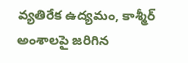వ్యతిరేక ఉద్యమం, కాశ్మీర్ అంశాలపై జరిగిన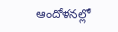ఆందోళనల్లో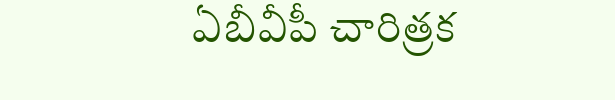ఏబీవీపీ చారిత్రక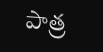పాత్ర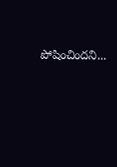పోషించిందని...